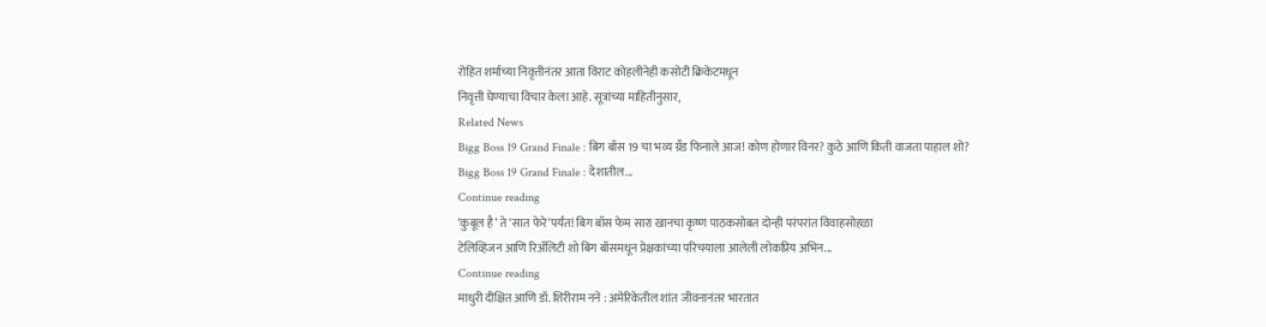रोहित शर्माच्या निवृत्तीनंतर आता विराट कोहलीनेही कसोटी क्रिकेटमधून
निवृत्ती घेण्याचा विचार केला आहे. सूत्रांच्या माहितीनुसार,
Related News
Bigg Boss 19 Grand Finale : बिग बॉस 19 चा भव्य ग्रँड फिनाले आज! कोण होणार विनर? कुठे आणि किती वाजता पाहाल शो?
Bigg Boss 19 Grand Finale : देशातील...
Continue reading
‘कुबूल है’ ते ‘सात फेरे’पर्यंत! बिग बॉस फेम सारा खानचा कृष्ण पाठकसोबत दोन्ही परंपरांत विवाहसोहळा
टेलिव्हिजन आणि रिॲलिटी शो बिग बॉसमधून प्रेक्षकांच्या परिचयाला आलेली लोकप्रिय अभिन...
Continue reading
माधुरी दीक्षित आणि डॉ. शिरीराम नने : अमेरिकेतील शांत जीवनानंतर भारतात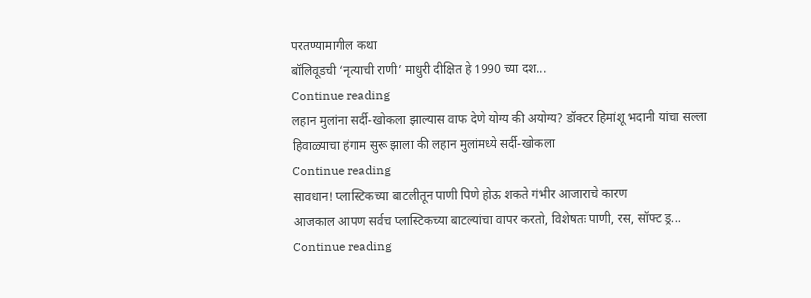परतण्यामागील कथा
बॉलिवूडची ‘नृत्याची राणी’ माधुरी दीक्षित हे 1990 च्या दश...
Continue reading
लहान मुलांना सर्दी-खोकला झाल्यास वाफ देणे योग्य की अयोग्य? डॉक्टर हिमांशू भदानी यांचा सल्ला
हिवाळ्याचा हंगाम सुरू झाला की लहान मुलांमध्ये सर्दी-खोकला
Continue reading
सावधान! प्लास्टिकच्या बाटलीतून पाणी पिणे होऊ शकते गंभीर आजाराचे कारण
आजकाल आपण सर्वच प्लास्टिकच्या बाटल्यांचा वापर करतो, विशेषतः पाणी, रस, सॉफ्ट ड्र...
Continue reading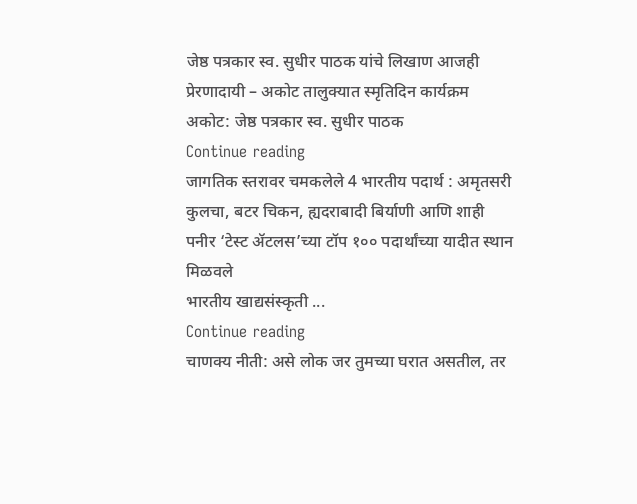जेष्ठ पत्रकार स्व. सुधीर पाठक यांचे लिखाण आजही प्रेरणादायी – अकोट तालुक्यात स्मृतिदिन कार्यक्रम
अकोट: जेष्ठ पत्रकार स्व. सुधीर पाठक
Continue reading
जागतिक स्तरावर चमकलेले 4 भारतीय पदार्थ : अमृतसरी कुलचा, बटर चिकन, ह्यदराबादी बिर्याणी आणि शाही पनीर ‘टेस्ट ॲटलस’च्या टॉप १०० पदार्थांच्या यादीत स्थान मिळवले
भारतीय खाद्यसंस्कृती ...
Continue reading
चाणक्य नीती: असे लोक जर तुमच्या घरात असतील, तर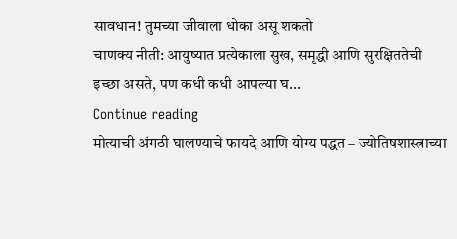सावधान! तुमच्या जीवाला धोका असू शकतो
चाणक्य नीती: आयुष्यात प्रत्येकाला सुख, समृद्धी आणि सुरक्षिततेची इच्छा असते, पण कधी कधी आपल्या घ...
Continue reading
मोत्याची अंगठी घालण्याचे फायदे आणि योग्य पद्धत – ज्योतिषशास्त्राच्या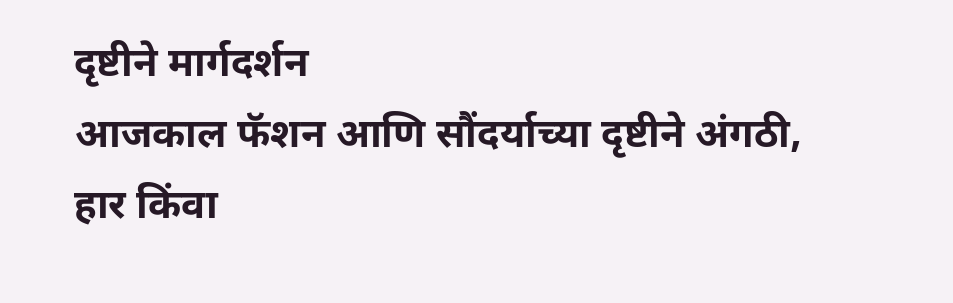दृष्टीने मार्गदर्शन
आजकाल फॅशन आणि सौंदर्याच्या दृष्टीने अंगठी, हार किंवा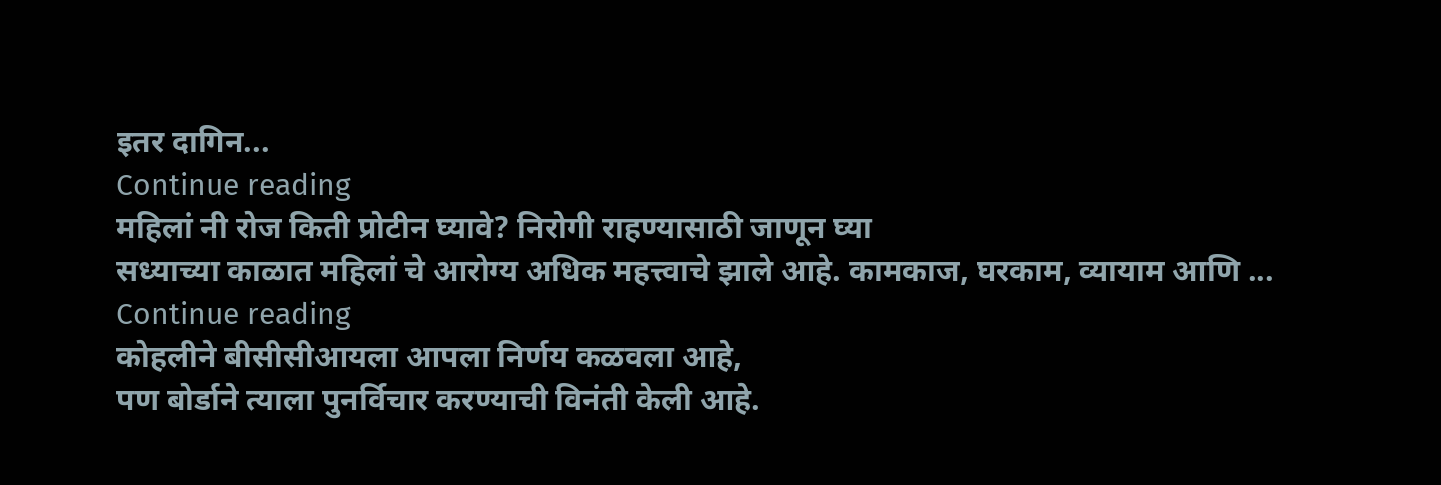इतर दागिन...
Continue reading
महिलां नी रोज किती प्रोटीन घ्यावे? निरोगी राहण्यासाठी जाणून घ्या
सध्याच्या काळात महिलां चे आरोग्य अधिक महत्त्वाचे झाले आहे. कामकाज, घरकाम, व्यायाम आणि ...
Continue reading
कोहलीने बीसीसीआयला आपला निर्णय कळवला आहे,
पण बोर्डाने त्याला पुनर्विचार करण्याची विनंती केली आहे.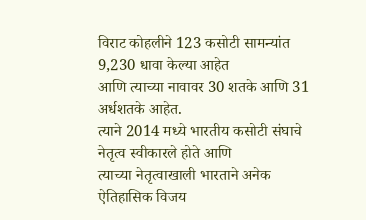विराट कोहलीने 123 कसोटी सामन्यांत 9,230 धावा केल्या आहेत
आणि त्याच्या नावावर 30 शतके आणि 31 अर्धशतके आहेत.
त्याने 2014 मध्ये भारतीय कसोटी संघाचे नेतृत्व स्वीकारले होते आणि
त्याच्या नेतृत्वाखाली भारताने अनेक ऐतिहासिक विजय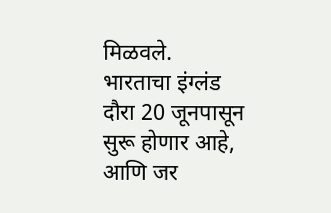मिळवले.
भारताचा इंग्लंड दौरा 20 जूनपासून सुरू होणार आहे,
आणि जर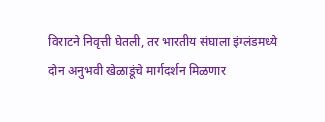विराटने निवृत्ती घेतली, तर भारतीय संघाला इंग्लंडमध्ये
दोन अनुभवी खेळाडूंचे मार्गदर्शन मिळणार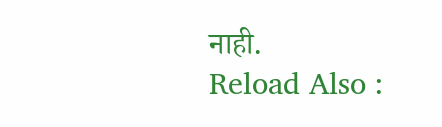नाही.
Reload Also :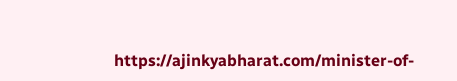https://ajinkyabharat.com/minister-of-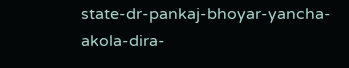state-dr-pankaj-bhoyar-yancha-akola-dira-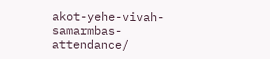akot-yehe-vivah-samarmbas-attendance/